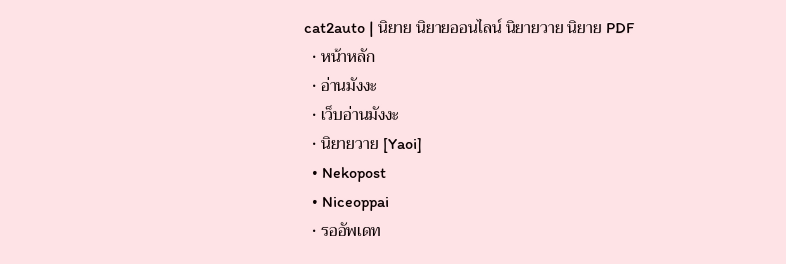cat2auto | นิยาย นิยายออนไลน์ นิยายวาย นิยาย PDF
  • หน้าหลัก
  • อ่านมังงะ
  • เว็บอ่านมังงะ
  • นิยายวาย [Yaoi]
  • Nekopost
  • Niceoppai
  • รออัพเดท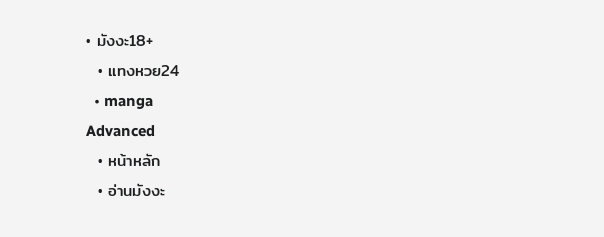• มังงะ18+
  • แทงหวย24
  • manga
Advanced
  • หน้าหลัก
  • อ่านมังงะ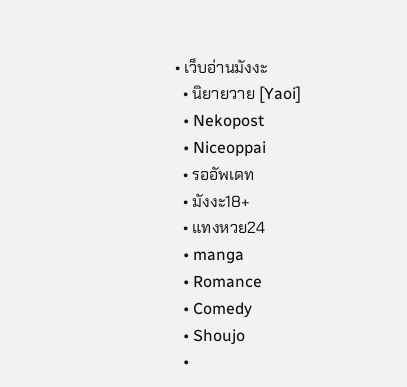• เว็บอ่านมังงะ
  • นิยายวาย [Yaoi]
  • Nekopost
  • Niceoppai
  • รออัพเดท
  • มังงะ18+
  • แทงหวย24
  • manga
  • Romance
  • Comedy
  • Shoujo
  •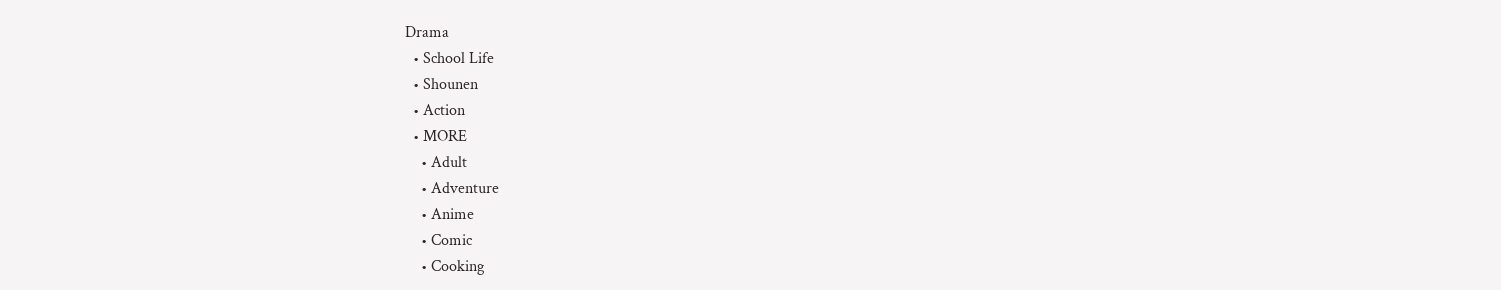Drama
  • School Life
  • Shounen
  • Action
  • MORE
    • Adult
    • Adventure
    • Anime
    • Comic
    • Cooking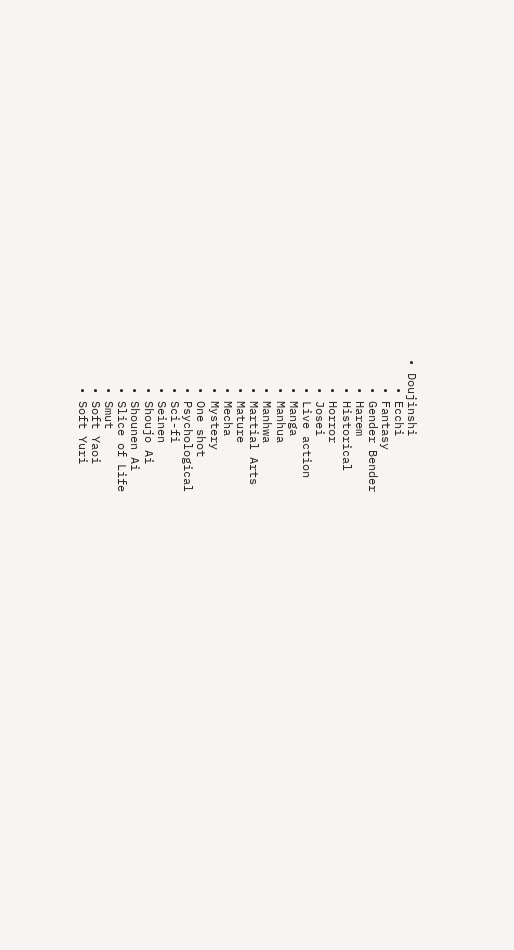• Doujinshi
    • Ecchi
    • Fantasy
    • Gender Bender
    • Harem
    • Historical
    • Horror
    • Josei
    • Live action
    • Manga
    • Manhua
    • Manhwa
    • Martial Arts
    • Mature
    • Mecha
    • Mystery
    • One shot
    • Psychological
    • Sci-fi
    • Seinen
    • Shoujo Ai
    • Shounen Ai
    • Slice of Life
    • Smut
    • Soft Yaoi
    • Soft Yuri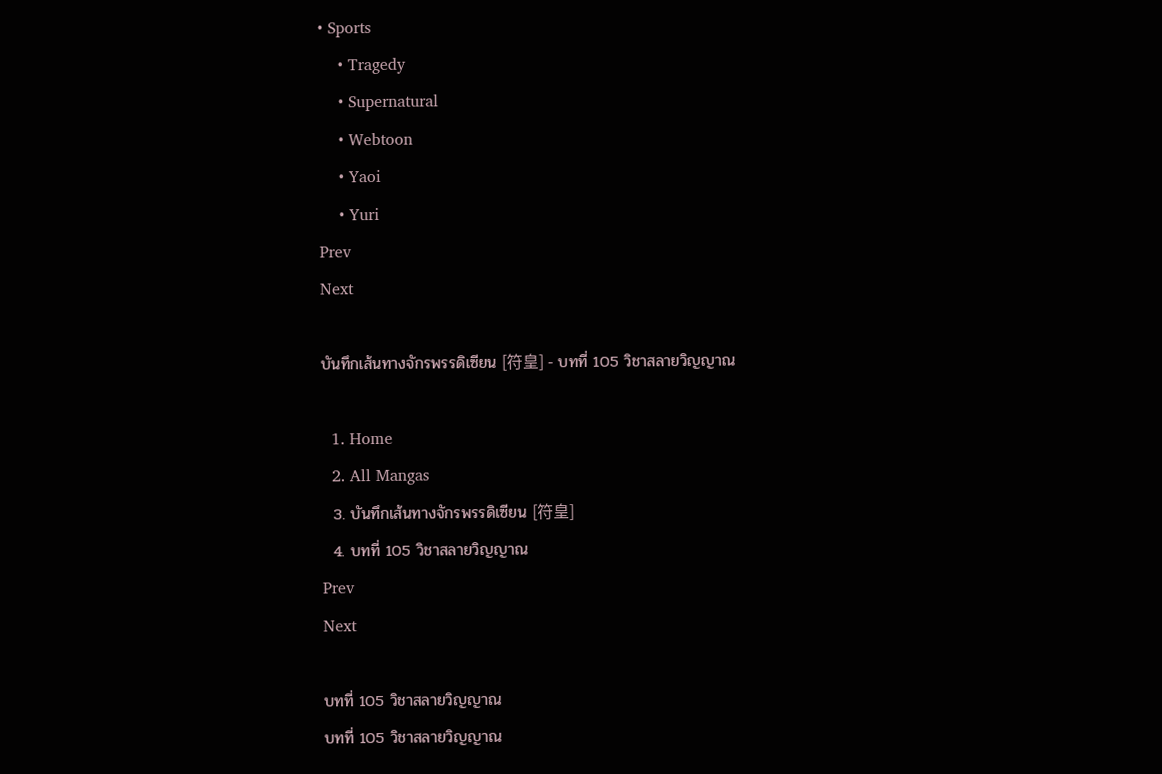• Sports
    • Tragedy
    • Supernatural
    • Webtoon
    • Yaoi
    • Yuri
Prev
Next

บันทึกเส้นทางจักรพรรดิเซียน [符皇] - บทที่ 105 วิชาสลายวิญญาณ

  1. Home
  2. All Mangas
  3. บันทึกเส้นทางจักรพรรดิเซียน [符皇]
  4. บทที่ 105 วิชาสลายวิญญาณ
Prev
Next

บทที่ 105 วิชาสลายวิญญาณ
บทที่ 105 วิชาสลายวิญญาณ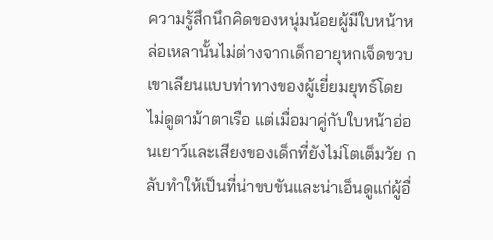ความรู้สึกนึกคิดของหนุ่มน้อยผู้มีใบหน้าหล่อเหลานั้นไม่ต่างจากเด็กอายุหกเจ็ดขวบ เขาเลียนแบบท่าทางของผู้เยี่ยมยุทธ์โดยไม่ดูตาม้าตาเรือ แต่เมื่อมาคู่กับใบหน้าอ่อนเยาว์และเสียงของเด็กที่ยังไม่โตเต็มวัย กลับทำให้เป็นที่น่าขบขันและน่าเอ็นดูแก่ผู้อื่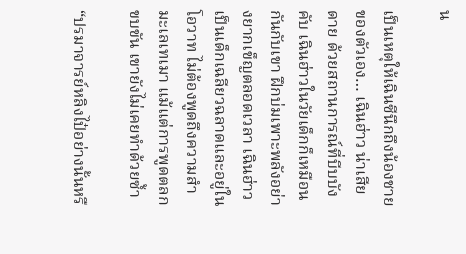น

เป็นเหตุให้เฉินซีนึกถึงน้องชายของตัวเอง… เฉินฮ่าว น่าเสียดาย ด้วยสถานการณ์ที่บีบบังคับ เฉินฮ่าวในวัยเด็กก็เหมือนกันกับเขา ฝึกบ่มเพาะพลังอย่างยากเข็ญตลอดเวลา เฉินฮ่าวเป็นเด็กเฉลียวฉลาดและอยู่ในโอวาท ไม่ต้องพูดถึงความสำมะเลเทเมา แม้แต่การพูดตลกขบขัน เขายังไม่เคยทำด้วยซ้ำ

“ปรมาจารย์หลิงไป๋อย่างนั้นหรื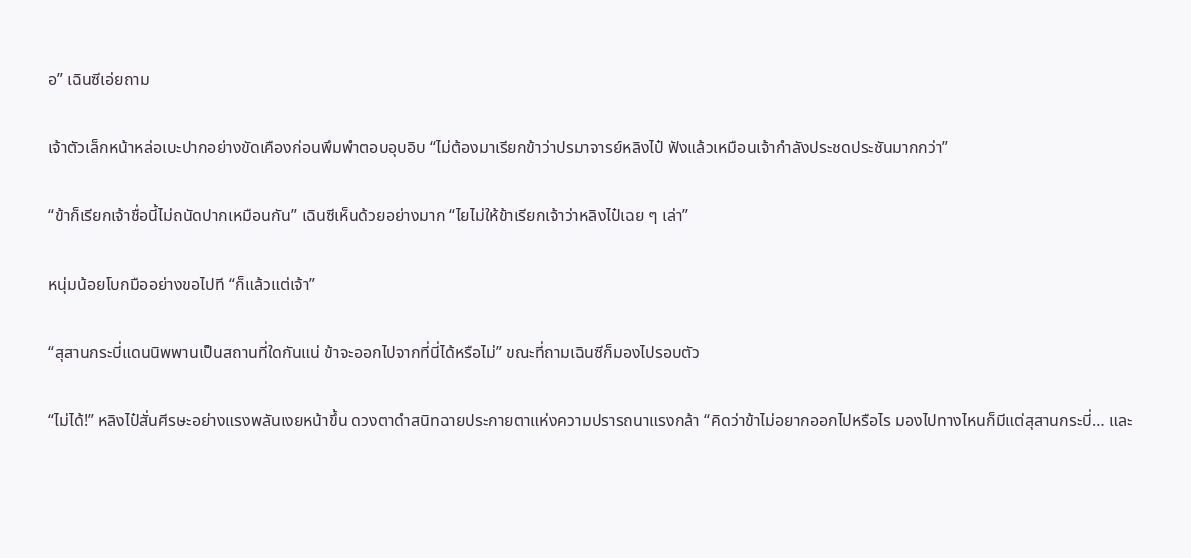อ” เฉินซีเอ่ยถาม

เจ้าตัวเล็กหน้าหล่อเบะปากอย่างขัดเคืองก่อนพึมพำตอบอุบอิบ “ไม่ต้องมาเรียกข้าว่าปรมาจารย์หลิงไป๋ ฟังแล้วเหมือนเจ้ากำลังประชดประชันมากกว่า”

“ข้าก็เรียกเจ้าชื่อนี้ไม่ถนัดปากเหมือนกัน” เฉินซีเห็นด้วยอย่างมาก “ไยไม่ให้ข้าเรียกเจ้าว่าหลิงไป๋เฉย ๆ เล่า”

หนุ่มน้อยโบกมืออย่างขอไปที “ก็แล้วแต่เจ้า”

“สุสานกระบี่แดนนิพพานเป็นสถานที่ใดกันแน่ ข้าจะออกไปจากที่นี่ได้หรือไม่” ขณะที่ถามเฉินซีก็มองไปรอบตัว

“ไม่ได้!” หลิงไป๋สั่นศีรษะอย่างแรงพลันเงยหน้าขึ้น ดวงตาดำสนิทฉายประกายตาแห่งความปรารถนาแรงกล้า “คิดว่าข้าไม่อยากออกไปหรือไร มองไปทางไหนก็มีแต่สุสานกระบี่… และ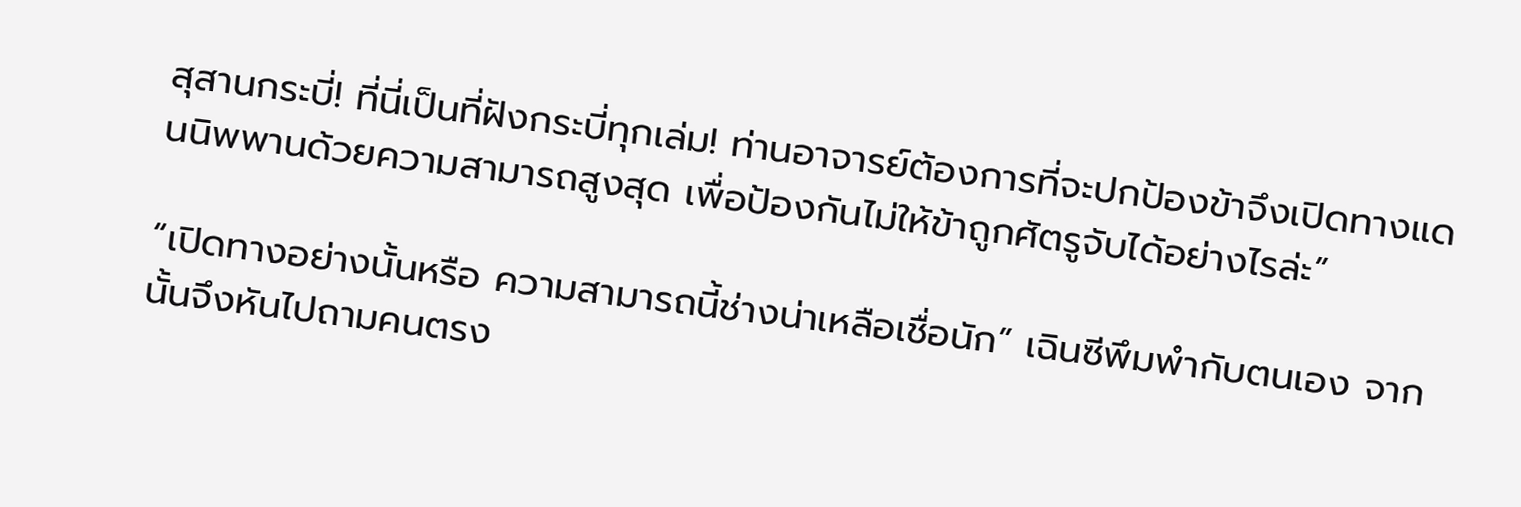สุสานกระบี่! ที่นี่เป็นที่ฝังกระบี่ทุกเล่ม! ท่านอาจารย์ต้องการที่จะปกป้องข้าจึงเปิดทางแดนนิพพานด้วยความสามารถสูงสุด เพื่อป้องกันไม่ให้ข้าถูกศัตรูจับได้อย่างไรล่ะ”

“เปิดทางอย่างนั้นหรือ ความสามารถนี้ช่างน่าเหลือเชื่อนัก” เฉินซีพึมพำกับตนเอง จากนั้นจึงหันไปถามคนตรง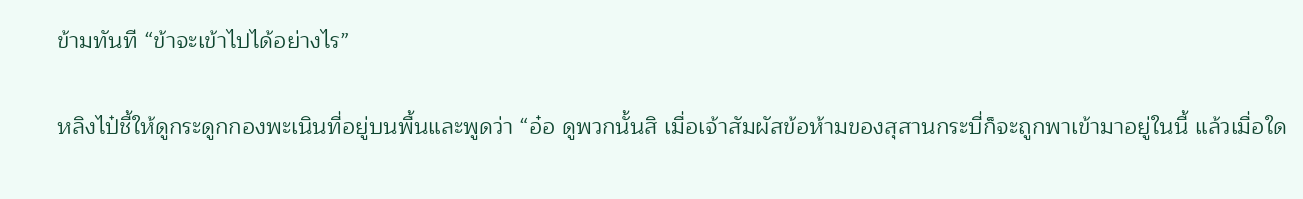ข้ามทันที “ข้าจะเข้าไปได้อย่างไร”

หลิงไป๋ชี้ให้ดูกระดูกกองพะเนินที่อยู่บนพื้นและพูดว่า “อ๋อ ดูพวกนั้นสิ เมื่อเจ้าสัมผัสข้อห้ามของสุสานกระบี่ก็จะถูกพาเข้ามาอยู่ในนี้ แล้วเมื่อใด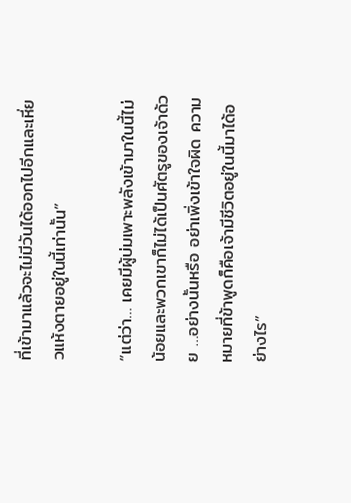ที่เข้ามาแล้วจะไม่มีวันได้ออกไปอีกและเหี่ยวแห้งตายอยู่ในนี้เท่านั้น”

“แต่ว่า… เคยมีผู้บ่มเพาะพลังเข้ามาในนี้ไม่น้อยและพวกเขาก็ไม่ได้เป็นศัตรูของเจ้าด้วย …อย่างนั้นหรือ อย่าเพิ่งเข้าใจผิด ความหมายที่ข้าพูดก็คือเจ้ามีชีวิตอยู่ในนี้มาได้อย่างไร”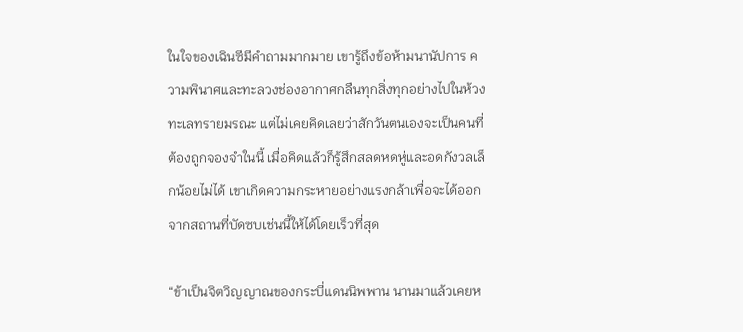ในใจของเฉินซีมีคำถามมากมาย เขารู้ถึงข้อห้ามนานัปการ ความพินาศและทะลวงช่องอากาศกลืนทุกสิ่งทุกอย่างไปในห้วงทะเลทรายมรณะ แต่ไม่เคยคิดเลยว่าสักวันตนเองจะเป็นคนที่ต้องถูกจองจำในนี้ เมื่อคิดแล้วก็รู้สึกสลดหดหู่และอดกังวลเล็กน้อยไม่ได้ เขาเกิดความกระหายอย่างแรงกล้าเพื่อจะได้ออกจากสถานที่บัดซบเช่นนี้ให้ได้โดยเร็วที่สุด

“ข้าเป็นจิตวิญญาณของกระบี่แดนนิพพาน นานมาแล้วเคยห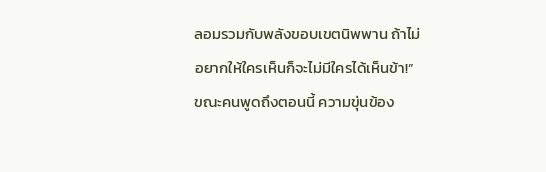ลอมรวมกับพลังขอบเขตนิพพาน ถ้าไม่อยากให้ใครเห็นก็จะไม่มีใครได้เห็นข้า!” ขณะคนพูดถึงตอนนี้ ความขุ่นข้อง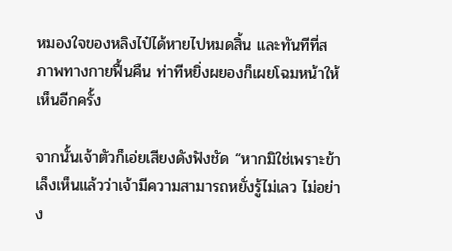หมองใจของหลิงไป๋ได้หายไปหมดสิ้น และทันทีที่สภาพทางกายฟื้นคืน ท่าทีหยิ่งผยองก็เผยโฉมหน้าให้เห็นอีกครั้ง

จากนั้นเจ้าตัวก็เอ่ยเสียงดังฟังชัด “หากมิใช่เพราะข้าเล็งเห็นแล้วว่าเจ้ามีความสามารถหยั่งรู้ไม่เลว ไม่อย่าง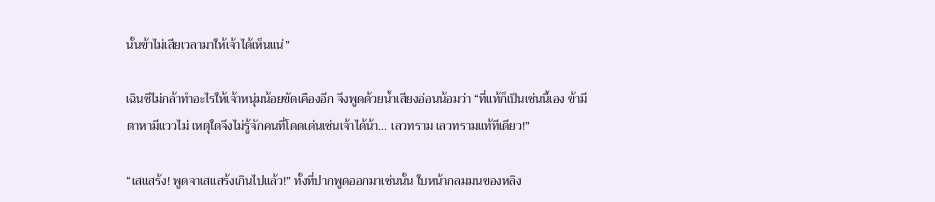นั้นข้าไม่เสียเวลามาให้เจ้าได้เห็นแน่”

เฉินซีไม่กล้าทำอะไรให้เจ้าหนุ่มน้อยขัดเคืองอีก จึงพูดด้วยน้ำเสียงอ่อนน้อมว่า “ที่แท้ก็เป็นเช่นนี้เอง ข้ามีตาหามีแววไม่ เหตุใดจึงไม่รู้จักคนที่โดดเด่นเช่นเจ้าได้น้า… เลวทราม เลวทรามแท้ทีเดียว!”

“เสแสร้ง! พูดจาเสแสร้งเกินไปแล้ว!” ทั้งที่ปากพูดออกมาเช่นนั้น ใบหน้ากลมมนของหลิง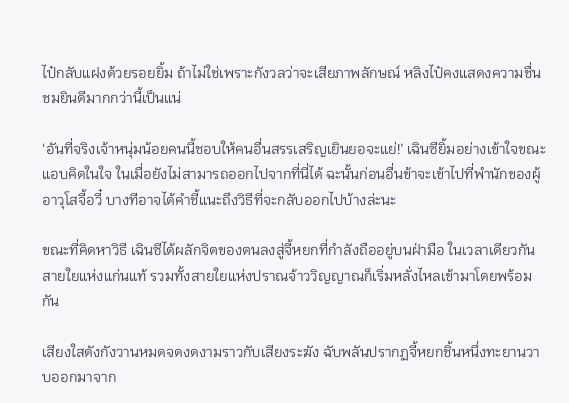ไป๋กลับแฝงด้วยรอยยิ้ม ถ้าไม่ใช่เพราะกังวลว่าจะเสียภาพลักษณ์ หลิงไป๋คงแสดงความชื่นชมยินดีมากกว่านี้เป็นแน่

‘อันที่จริงเจ้าหนุ่มน้อยคนนี้ชอบให้คนอื่นสรรเสริญเยินยอจะแย่!’ เฉินซียิ้มอย่างเข้าใจขณะแอบคิดในใจ ในเมื่อยังไม่สามารถออกไปจากที่นี่ได้ ฉะนั้นก่อนอื่นข้าจะเข้าไปที่พำนักของผู้อาวุโสจี้อวี๋ บางทีอาจได้คำชี้แนะถึงวิธีที่จะกลับออกไปบ้างล่ะนะ

ขณะที่คิดหาวิธี เฉินซีได้ผลักจิตของตนลงสู่จี้หยกที่กำลังถืออยู่บนฝ่ามือ ในเวลาเดียวกันสายใยแห่งแก่นแท้ รวมทั้งสายใยแห่งปราณจ้าววิญญาณก็เริ่มหลั่งไหลเข้ามาโดยพร้อมกัน

เสียงใสดังกังวานหมดจดงดงามราวกับเสียงระฆัง ฉับพลันปรากฏจี้หยกชิ้นหนึ่งทะยานวาบออกมาจาก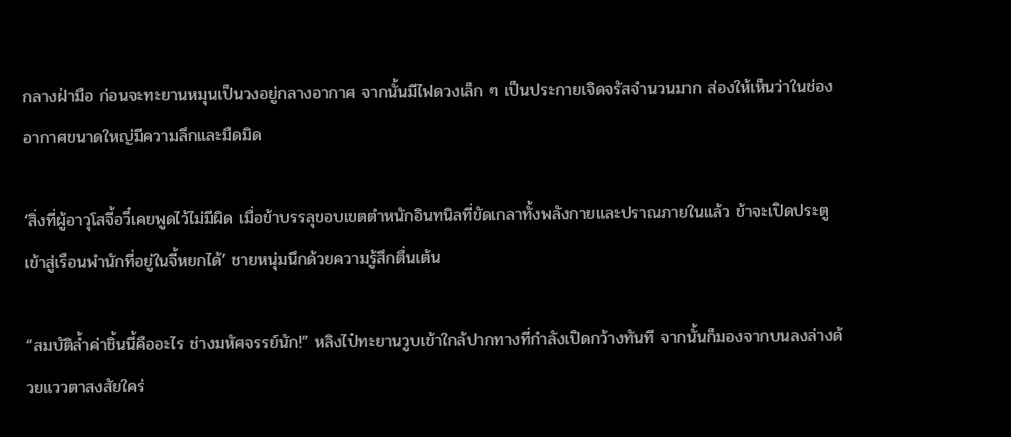กลางฝ่ามือ ก่อนจะทะยานหมุนเป็นวงอยู่กลางอากาศ จากนั้นมีไฟดวงเล็ก ๆ เป็นประกายเจิดจรัสจำนวนมาก ส่องให้เห็นว่าในช่องอากาศขนาดใหญ่มีความลึกและมืดมิด

‘สิ่งที่ผู้อาวุโสจี้อวี๋เคยพูดไว้ไม่มีผิด เมื่อข้าบรรลุขอบเขตตำหนักอินทนิลที่ขัดเกลาทั้งพลังกายและปราณภายในแล้ว ข้าจะเปิดประตูเข้าสู่เรือนพำนักที่อยู่ในจี้หยกได้’ ชายหนุ่มนึกด้วยความรู้สึกตื่นเต้น

“สมบัติล้ำค่าชิ้นนี้คืออะไร ช่างมหัศจรรย์นัก!” หลิงไป๋ทะยานวูบเข้าใกล้ปากทางที่กำลังเปิดกว้างทันที จากนั้นก็มองจากบนลงล่างด้วยแววตาสงสัยใคร่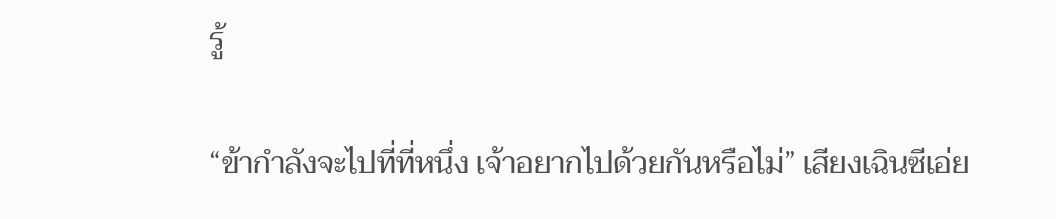รู้

“ข้ากำลังจะไปที่ที่หนึ่ง เจ้าอยากไปด้วยกันหรือไม่” เสียงเฉินซีเอ่ย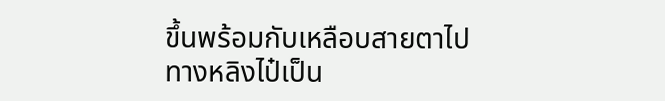ขึ้นพร้อมกับเหลือบสายตาไปทางหลิงไป๋เป็น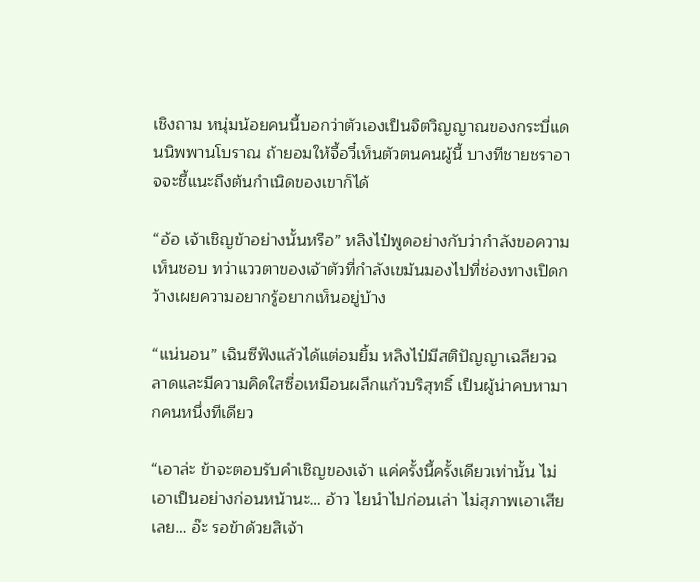เชิงถาม หนุ่มน้อยคนนี้บอกว่าตัวเองเป็นจิตวิญญาณของกระบี่แดนนิพพานโบราณ ถ้ายอมให้จี้อวี๋เห็นตัวตนคนผู้นี้ บางทีชายชราอาจจะชี้แนะถึงต้นกำเนิดของเขาก็ได้

“อ้อ เจ้าเชิญข้าอย่างนั้นหรือ” หลิงไป๋พูดอย่างกับว่ากำลังขอความเห็นชอบ ทว่าแววตาของเจ้าตัวที่กำลังเขม้นมองไปที่ช่องทางเปิดกว้างเผยความอยากรู้อยากเห็นอยู่บ้าง

“แน่นอน” เฉินซีฟังแล้วได้แต่อมยิ้ม หลิงไป๋มีสติปัญญาเฉลียวฉลาดและมีความคิดใสซื่อเหมือนผลึกแก้วบริสุทธิ์ เป็นผู้น่าคบหามากคนหนึ่งทีเดียว

“เอาล่ะ ข้าจะตอบรับคำเชิญของเจ้า แค่ครั้งนี้ครั้งเดียวเท่านั้น ไม่เอาเป็นอย่างก่อนหน้านะ… อ้าว ไยนำไปก่อนเล่า ไม่สุภาพเอาเสียเลย… อ๊ะ รอข้าด้วยสิเจ้า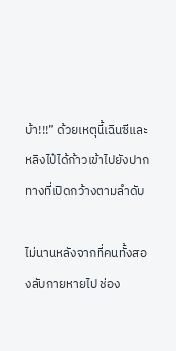บ้า!!!” ด้วยเหตุนี้เฉินซีและหลิงไป๋ได้ก้าวเข้าไปยังปากทางที่เปิดกว้างตามลำดับ

ไม่นานหลังจากที่คนทั้งสองลับกายหายไป ช่อง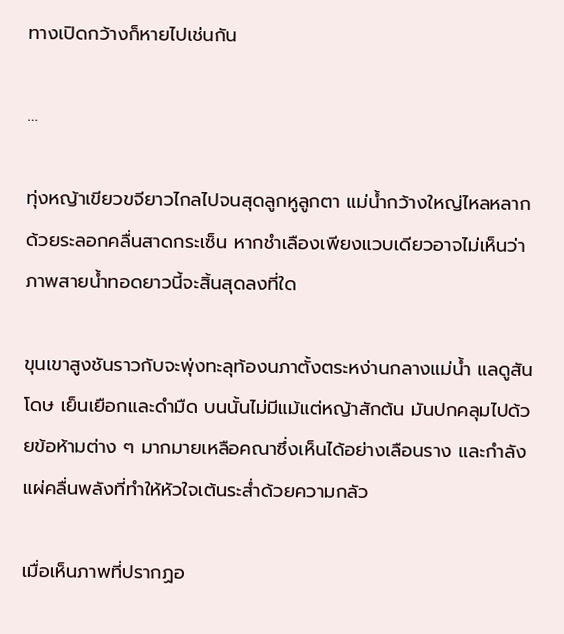ทางเปิดกว้างก็หายไปเช่นกัน

…

ทุ่งหญ้าเขียวขจียาวไกลไปจนสุดลูกหูลูกตา แม่น้ำกว้างใหญ่ไหลหลากด้วยระลอกคลื่นสาดกระเซ็น หากชำเลืองเพียงแวบเดียวอาจไม่เห็นว่าภาพสายน้ำทอดยาวนี้จะสิ้นสุดลงที่ใด

ขุนเขาสูงชันราวกับจะพุ่งทะลุท้องนภาตั้งตระหง่านกลางแม่น้ำ แลดูสันโดษ เย็นเยือกและดำมืด บนนั้นไม่มีแม้แต่หญ้าสักต้น มันปกคลุมไปด้วยข้อห้ามต่าง ๆ มากมายเหลือคณาซึ่งเห็นได้อย่างเลือนราง และกำลังแผ่คลื่นพลังที่ทำให้หัวใจเต้นระส่ำด้วยความกลัว

เมื่อเห็นภาพที่ปรากฏอ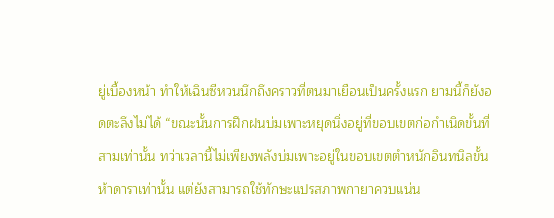ยู่เบื้องหน้า ทำให้เฉินซีหวนนึกถึงคราวที่ตนมาเยือนเป็นครั้งแรก ยามนี้ก็ยังอดตะลึงไม่ได้ “ขณะนั้นการฝึกฝนบ่มเพาะหยุดนิ่งอยู่ที่ขอบเขตก่อกำเนิดขั้นที่สามเท่านั้น ทว่าเวลานี้ไม่เพียงพลังบ่มเพาะอยู่ในขอบเขตตำหนักอินทนิลขั้นห้าดาราเท่านั้น แต่ยังสามารถใช้ทักษะแปรสภาพกายาควบแน่น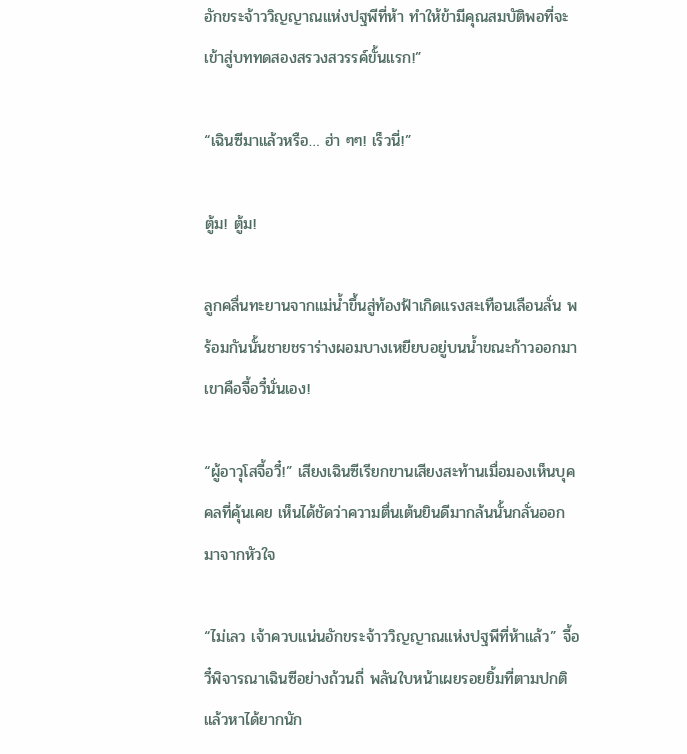อักขระจ้าววิญญาณแห่งปฐพีที่ห้า ทำให้ข้ามีคุณสมบัติพอที่จะเข้าสู่บททดสองสรวงสวรรค์ขั้นแรก!”

“เฉินซีมาแล้วหรือ… ฮ่า ๆๆ! เร็วนี่!”

ตู้ม! ตู้ม!

ลูกคลื่นทะยานจากแม่น้ำขึ้นสู่ท้องฟ้าเกิดแรงสะเทือนเลือนลั่น พร้อมกันนั้นชายชราร่างผอมบางเหยียบอยู่บนน้ำขณะก้าวออกมา เขาคือจี้อวี๋นั่นเอง!

“ผู้อาวุโสจี้อวี๋!” เสียงเฉินซีเรียกขานเสียงสะท้านเมื่อมองเห็นบุคคลที่คุ้นเคย เห็นได้ชัดว่าความตื่นเต้นยินดีมากล้นนั้นกลั่นออกมาจากหัวใจ

“ไม่เลว เจ้าควบแน่นอักขระจ้าววิญญาณแห่งปฐพีที่ห้าแล้ว” จี้อวี๋พิจารณาเฉินซีอย่างถ้วนถี่ พลันใบหน้าเผยรอยยิ้มที่ตามปกติแล้วหาได้ยากนัก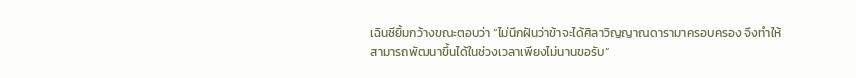เฉินซียิ้มกว้างขณะตอบว่า “ไม่นึกฝันว่าข้าจะได้ศิลาวิญญาณดารามาครอบครอง จึงทำให้สามารถพัฒนาขึ้นได้ในช่วงเวลาเพียงไม่นานขอรับ”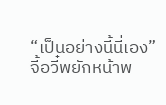“เป็นอย่างนี้นี่เอง” จี้อวี๋พยักหน้าพ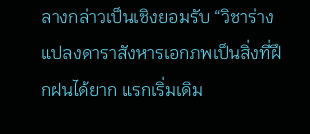ลางกล่าวเป็นเชิงยอมรับ “วิชาร่างแปลงดาราสังหารเอกภพเป็นสิ่งที่ฝึกฝนได้ยาก แรกเริ่มเดิม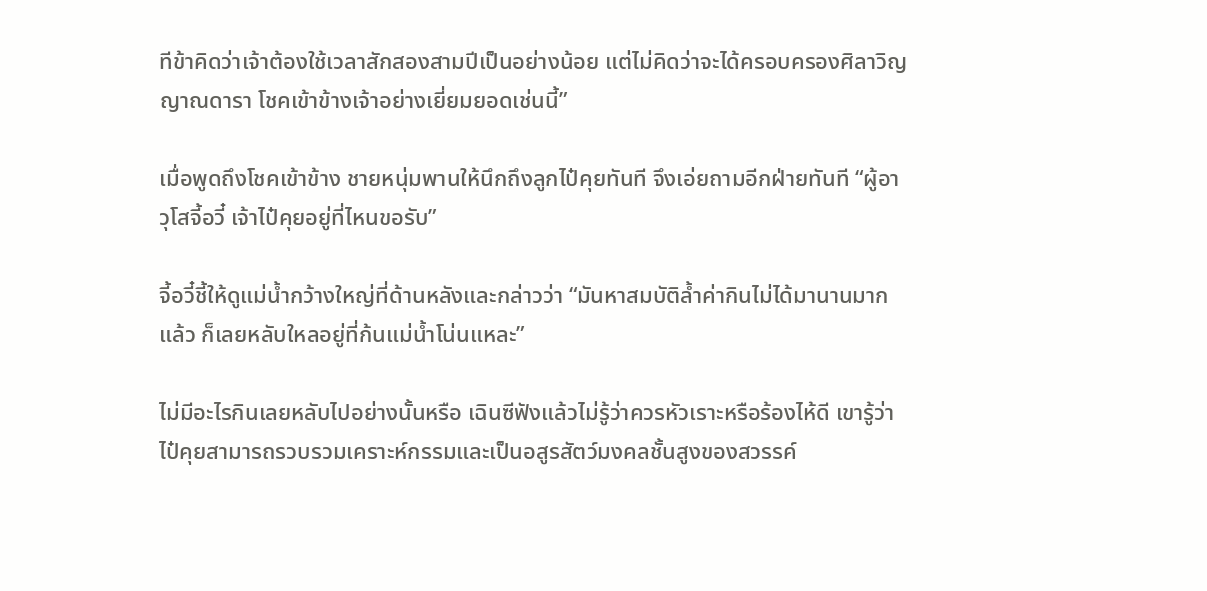ทีข้าคิดว่าเจ้าต้องใช้เวลาสักสองสามปีเป็นอย่างน้อย แต่ไม่คิดว่าจะได้ครอบครองศิลาวิญญาณดารา โชคเข้าข้างเจ้าอย่างเยี่ยมยอดเช่นนี้”

เมื่อพูดถึงโชคเข้าข้าง ชายหนุ่มพานให้นึกถึงลูกไป๋คุยทันที จึงเอ่ยถามอีกฝ่ายทันที “ผู้อาวุโสจี้อวี๋ เจ้าไป๋คุยอยู่ที่ไหนขอรับ”

จี้อวี๋ชี้ให้ดูแม่น้ำกว้างใหญ่ที่ด้านหลังและกล่าวว่า “มันหาสมบัติล้ำค่ากินไม่ได้มานานมากแล้ว ก็เลยหลับใหลอยู่ที่ก้นแม่น้ำโน่นแหละ”

ไม่มีอะไรกินเลยหลับไปอย่างนั้นหรือ เฉินซีฟังแล้วไม่รู้ว่าควรหัวเราะหรือร้องไห้ดี เขารู้ว่าไป๋คุยสามารถรวบรวมเคราะห์กรรมและเป็นอสูรสัตว์มงคลชั้นสูงของสวรรค์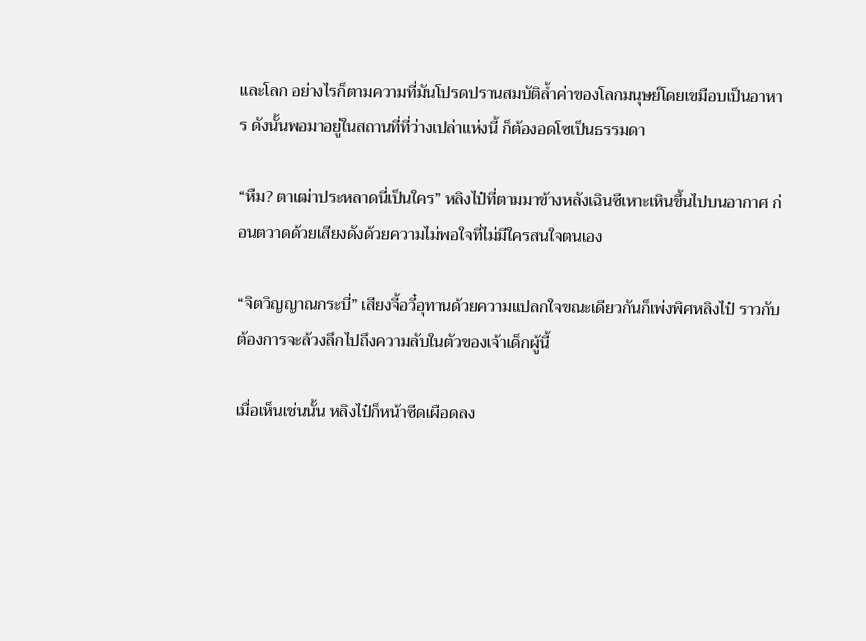และโลก อย่างไรก็ตามความที่มันโปรดปรานสมบัติล้ำค่าของโลกมนุษย์โดยเขมือบเป็นอาหาร ดังนั้นพอมาอยู่ในสถานที่ที่ว่างเปล่าแห่งนี้ ก็ต้องอดโซเป็นธรรมดา

“หืม? ตาเฒ่าประหลาดนี่เป็นใคร” หลิงไป๋ที่ตามมาข้างหลังเฉินซีเหาะเหินขึ้นไปบนอากาศ ก่อนตวาดด้วยเสียงดังด้วยความไม่พอใจที่ไม่มีใครสนใจตนเอง

“จิตวิญญาณกระบี่” เสียงจี้อวี๋อุทานด้วยความแปลกใจขณะเดียวกันก็เพ่งพิศหลิงไป๋ ราวกับต้องการจะล้วงลึกไปถึงความลับในตัวของเจ้าเด็กผู้นี้

เมื่อเห็นเช่นนั้น หลิงไป๋ก็หน้าซีดเผือดลง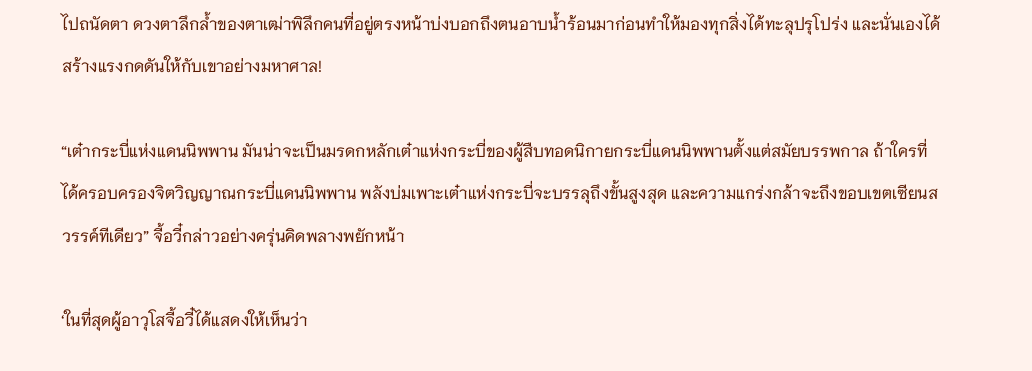ไปถนัดตา ดวงตาลึกล้ำของตาเฒ่าพิลึกคนที่อยู่ตรงหน้าบ่งบอกถึงตนอาบน้ำร้อนมาก่อนทำให้มองทุกสิ่งได้ทะลุปรุโปร่ง และนั่นเองได้สร้างแรงกดดันให้กับเขาอย่างมหาศาล!

“เต๋ากระบี่แห่งแดนนิพพาน มันน่าจะเป็นมรดกหลักเต๋าแห่งกระบี่ของผู้สืบทอดนิกายกระบี่แดนนิพพานตั้งแต่สมัยบรรพกาล ถ้าใครที่ได้ครอบครองจิตวิญญาณกระบี่แดนนิพพาน พลังบ่มเพาะเต๋าแห่งกระบี่จะบรรลุถึงขั้นสูงสุด และความแกร่งกล้าจะถึงขอบเขตเซียนสวรรค์ทีเดียว” จี้อวี๋กล่าวอย่างครุ่นคิดพลางพยักหน้า

‘ในที่สุดผู้อาวุโสจี้อวี๋ได้แสดงให้เห็นว่า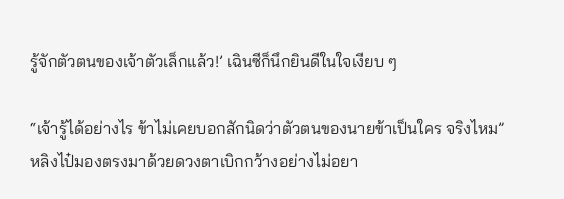รู้จักตัวตนของเจ้าตัวเล็กแล้ว!’ เฉินซีก็นึกยินดีในใจเงียบ ๆ

“เจ้ารู้ได้อย่างไร ข้าไม่เคยบอกสักนิดว่าตัวตนของนายข้าเป็นใคร จริงไหม” หลิงไป๋มองตรงมาด้วยดวงตาเบิกกว้างอย่างไม่อยา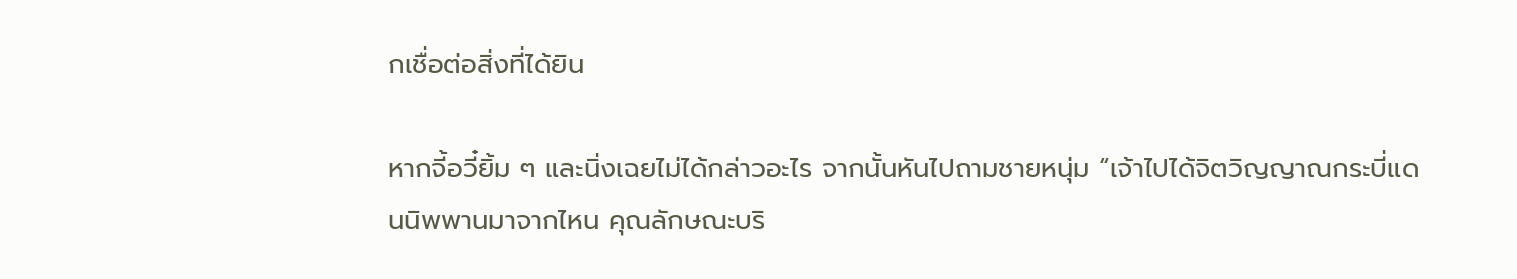กเชื่อต่อสิ่งที่ได้ยิน

หากจี้อวี๋ยิ้ม ๆ และนิ่งเฉยไม่ได้กล่าวอะไร จากนั้นหันไปถามชายหนุ่ม “เจ้าไปได้จิตวิญญาณกระบี่แดนนิพพานมาจากไหน คุณลักษณะบริ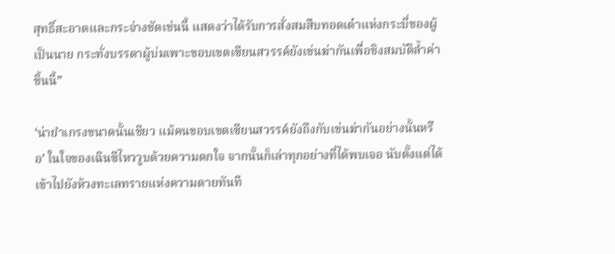สุทธิ์สะอาดและกระจ่างชัดเช่นนี้ แสดงว่าได้รับการสั่งสมสืบทอดเต๋าแห่งกระบี่ของผู้เป็นนาย กระทั่งบรรดาผู้บ่มเพาะขอบเขตเซียนสวรรค์ยังเข่นฆ่ากันเพื่อชิงสมบัติล้ำค่าชิ้นนี้”

‘น่ายำเกรงขนาดนั้นเชียว แม้คนขอบเขตเซียนสวรรค์ยังถึงกับเข่นฆ่ากันอย่างนั้นหรือ’ ในใจของเฉินซีไหววูบด้วยความตกใจ จากนั้นก็เล่าทุกอย่างที่ได้พบเจอ นับตั้งแต่ได้เข้าไปยังห้วงทะเลทรายแห่งความตายทันที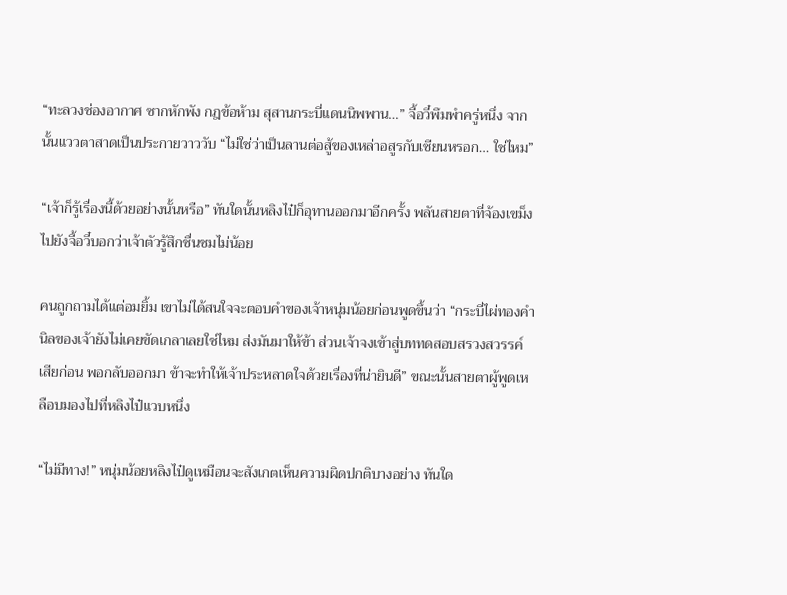“ทะลวงช่องอากาศ ซากหักพัง กฎข้อห้าม สุสานกระบี่แดนนิพพาน…” จี้อวี๋พึมพำครู่หนึ่ง จากนั้นแววตาสาดเป็นประกายวาววับ “ไม่ใช่ว่าเป็นลานต่อสู้ของเหล่าอสูรกับเซียนหรอก… ใช่ไหม”

“เจ้าก็รู้เรื่องนี้ด้วยอย่างนั้นหรือ” ทันใดนั้นหลิงไป๋ก็อุทานออกมาอีกครั้ง พลันสายตาที่จ้องเขม็งไปยังจี้อวี๋บอกว่าเจ้าตัวรู้สึกชื่นชมไม่น้อย

คนถูกถามได้แต่อมยิ้ม เขาไม่ได้สนใจจะตอบคำของเจ้าหนุ่มน้อยก่อนพูดขึ้นว่า “กระบี่ไผ่ทองคำนิลของเจ้ายังไม่เคยขัดเกลาเลยใช่ไหม ส่งมันมาให้ข้า ส่วนเจ้าจงเข้าสู่บททดสอบสรวงสวรรค์เสียก่อน พอกลับออกมา ข้าจะทำให้เจ้าประหลาดใจด้วยเรื่องที่น่ายินดี” ขณะนั้นสายตาผู้พูดเหลือบมองไปที่หลิงไป๋แวบหนึ่ง

“ไม่มีทาง!” หนุ่มน้อยหลิงไป๋ดูเหมือนจะสังเกตเห็นความผิดปกติบางอย่าง ทันใด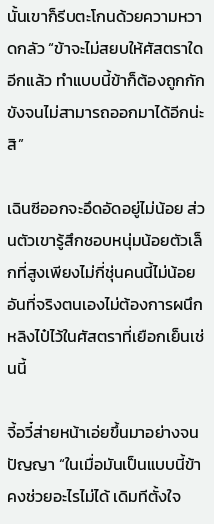นั้นเขาก็รีบตะโกนด้วยความหวาดกลัว “ข้าจะไม่สยบให้ศัสตราใดอีกแล้ว ทำแบบนี้ข้าก็ต้องถูกกักขังจนไม่สามารถออกมาได้อีกน่ะสิ”

เฉินซีออกจะอึดอัดอยู่ไม่น้อย ส่วนตัวเขารู้สึกชอบหนุ่มน้อยตัวเล็กที่สูงเพียงไม่กี่ชุ่นคนนี้ไม่น้อย อันที่จริงตนเองไม่ต้องการผนึกหลิงไป๋ไว้ในศัสตราที่เยือกเย็นเช่นนี้

จี้อวี๋ส่ายหน้าเอ่ยขึ้นมาอย่างจนปัญญา “ในเมื่อมันเป็นแบบนี้ข้าคงช่วยอะไรไม่ได้ เดิมทีตั้งใจ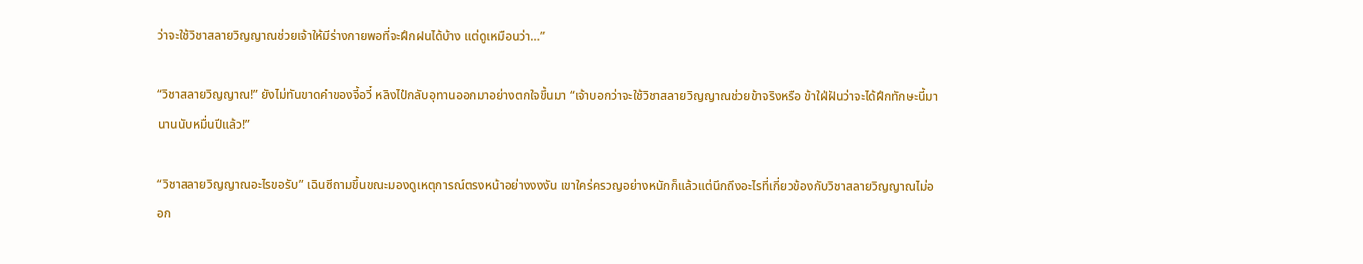ว่าจะใช้วิชาสลายวิญญาณช่วยเจ้าให้มีร่างกายพอที่จะฝึกฝนได้บ้าง แต่ดูเหมือนว่า…”

“วิชาสลายวิญญาณ!” ยังไม่ทันขาดคำของจี้อวี๋ หลิงไป๋กลับอุทานออกมาอย่างตกใจขึ้นมา “เจ้าบอกว่าจะใช้วิชาสลายวิญญาณช่วยข้าจริงหรือ ข้าใฝ่ฝันว่าจะได้ฝึกทักษะนี้มานานนับหมื่นปีแล้ว!”

“วิชาสลายวิญญาณอะไรขอรับ” เฉินซีถามขึ้นขณะมองดูเหตุการณ์ตรงหน้าอย่างงงงัน เขาใคร่ครวญอย่างหนักก็แล้วแต่นึกถึงอะไรที่เกี่ยวข้องกับวิชาสลายวิญญาณไม่ออก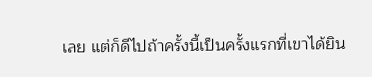เลย แต่ก็ดีไปถ้าครั้งนี้เป็นครั้งแรกที่เขาได้ยิน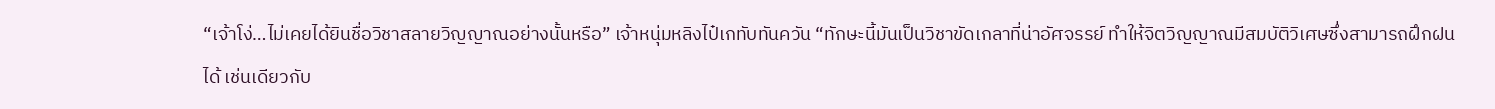“เจ้าโง่…ไม่เคยได้ยินชื่อวิชาสลายวิญญาณอย่างนั้นหรือ” เจ้าหนุ่มหลิงไป๋เกทับทันควัน “ทักษะนี้มันเป็นวิชาขัดเกลาที่น่าอัศจรรย์ ทำให้จิตวิญญาณมีสมบัติวิเศษซึ่งสามารถฝึกฝนได้ เช่นเดียวกับ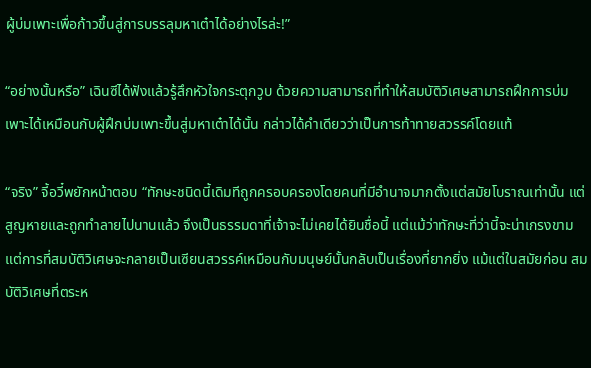ผู้บ่มเพาะเพื่อก้าวขึ้นสู่การบรรลุมหาเต๋าได้อย่างไรล่ะ!”

“อย่างนั้นหรือ” เฉินซีได้ฟังแล้วรู้สึกหัวใจกระตุกวูบ ด้วยความสามารถที่ทำให้สมบัติวิเศษสามารถฝึกการบ่มเพาะได้เหมือนกับผู้ฝึกบ่มเพาะขึ้นสู่มหาเต๋าได้นั้น กล่าวได้คำเดียวว่าเป็นการท้าทายสวรรค์โดยแท้

“จริง” จี้อวี๋พยักหน้าตอบ “ทักษะชนิดนี้เดิมทีถูกครอบครองโดยคนที่มีอำนาจมากตั้งแต่สมัยโบราณเท่านั้น แต่สูญหายและถูกทำลายไปนานแล้ว จึงเป็นธรรมดาที่เจ้าจะไม่เคยได้ยินชื่อนี้ แต่แม้ว่าทักษะที่ว่านี้จะน่าเกรงขาม แต่การที่สมบัติวิเศษจะกลายเป็นเซียนสวรรค์เหมือนกับมนุษย์นั้นกลับเป็นเรื่องที่ยากยิ่ง แม้แต่ในสมัยก่อน สมบัติวิเศษที่ตระห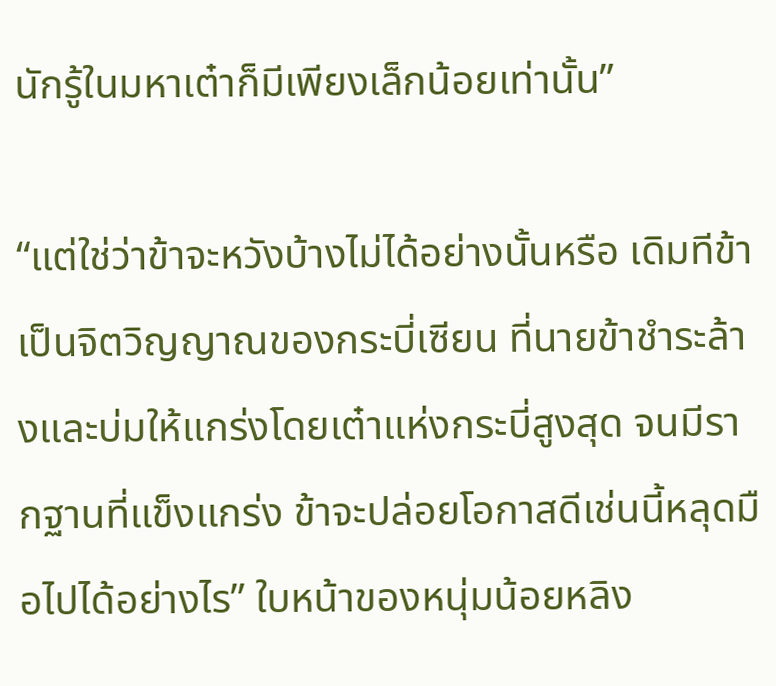นักรู้ในมหาเต๋าก็มีเพียงเล็กน้อยเท่านั้น”

“แต่ใช่ว่าข้าจะหวังบ้างไม่ได้อย่างนั้นหรือ เดิมทีข้าเป็นจิตวิญญาณของกระบี่เซียน ที่นายข้าชำระล้างและบ่มให้แกร่งโดยเต๋าแห่งกระบี่สูงสุด จนมีรากฐานที่แข็งแกร่ง ข้าจะปล่อยโอกาสดีเช่นนี้หลุดมือไปได้อย่างไร” ใบหน้าของหนุ่มน้อยหลิง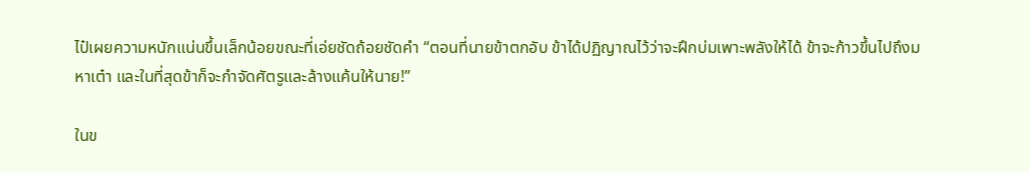ไป๋เผยความหนักแน่นขึ้นเล็กน้อยขณะที่เอ่ยชัดถ้อยชัดคำ “ตอนที่นายข้าตกอับ ข้าได้ปฏิญาณไว้ว่าจะฝึกบ่มเพาะพลังให้ได้ ข้าจะก้าวขึ้นไปถึงมหาเต๋า และในที่สุดข้าก็จะกำจัดศัตรูและล้างแค้นให้นาย!”

ในข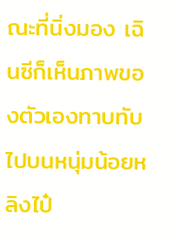ณะที่นิ่งมอง เฉินซีก็เห็นภาพของตัวเองทาบทับไปบนหนุ่มน้อยหลิงไป๋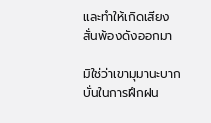และทำให้เกิดเสียงสั่นพ้องดังออกมา

มิใช่ว่าเขามุมานะบากบั่นในการฝึกฝน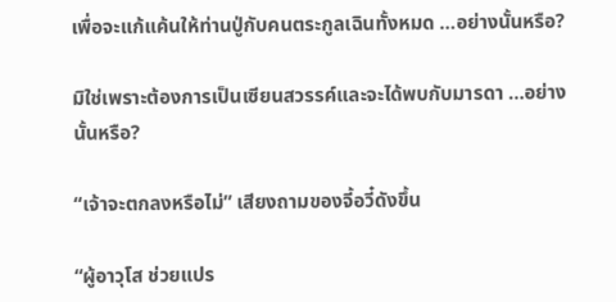เพื่อจะแก้แค้นให้ท่านปู่กับคนตระกูลเฉินทั้งหมด …อย่างนั้นหรือ?

มิใช่เพราะต้องการเป็นเซียนสวรรค์และจะได้พบกับมารดา …อย่างนั้นหรือ?

“เจ้าจะตกลงหรือไม่” เสียงถามของจี้อวี๋ดังขึ้น

“ผู้อาวุโส ช่วยแปร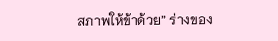สภาพให้ข้าด้วย” ร่างของ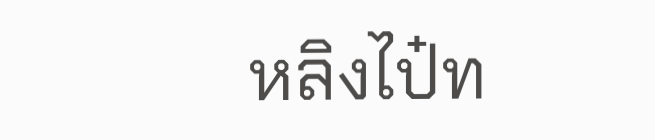หลิงไป๋ท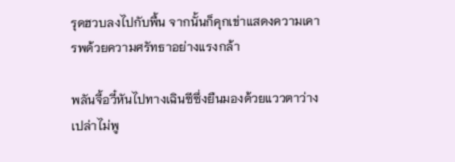รุดฮวบลงไปกับพื้น จากนั้นก็คุกเข่าแสดงความเคารพด้วยความศรัทธาอย่างแรงกล้า

พลันจี้อวี๋หันไปทางเฉินซีซึ่งยืนมองด้วยแววตาว่างเปล่าไม่พู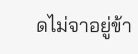ดไม่จาอยู่ข้า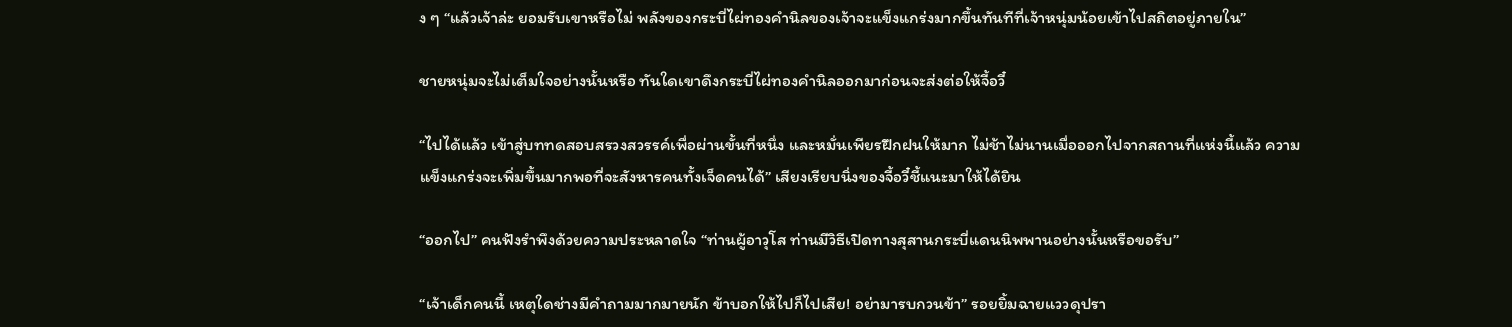ง ๆ “แล้วเจ้าล่ะ ยอมรับเขาหรือไม่ พลังของกระบี่ไผ่ทองคำนิลของเจ้าจะแข็งแกร่งมากขึ้นทันทีที่เจ้าหนุ่มน้อยเข้าไปสถิตอยู่ภายใน”

ชายหนุ่มจะไม่เต็มใจอย่างนั้นหรือ ทันใดเขาดึงกระบี่ไผ่ทองคำนิลออกมาก่อนจะส่งต่อให้จี้อวี๋

“ไปได้แล้ว เข้าสู่บททดสอบสรวงสวรรค์เพื่อผ่านขั้นที่หนึ่ง และหมั่นเพียรฝึกฝนให้มาก ไม่ช้าไม่นานเมื่อออกไปจากสถานที่แห่งนี้แล้ว ความแข็งแกร่งจะเพิ่มขึ้นมากพอที่จะสังหารคนทั้งเจ็ดคนได้” เสียงเรียบนิ่งของจี้อวี๋ชี้แนะมาให้ได้ยิน

“ออกไป” คนฟังรำพึงด้วยความประหลาดใจ “ท่านผู้อาวุโส ท่านมีวิธีเปิดทางสุสานกระบี่แดนนิพพานอย่างนั้นหรือขอรับ”

“เจ้าเด็กคนนี้ เหตุใดช่างมีคำถามมากมายนัก ข้าบอกให้ไปก็ไปเสีย! อย่ามารบกวนข้า” รอยยิ้มฉายแววดุปรา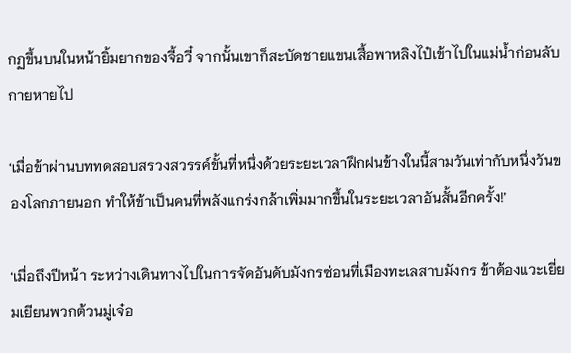กฏขึ้นบนในหน้ายิ้มยากของจี้อวี๋ จากนั้นเขาก็สะบัดชายแขนเสื้อพาหลิงไป๋เข้าไปในแม่น้ำก่อนลับกายหายไป

‘เมื่อข้าผ่านบททดสอบสรวงสวรรค์ขั้นที่หนึ่งด้วยระยะเวลาฝึกฝนข้างในนี้สามวันเท่ากับหนึ่งวันของโลกภายนอก ทำให้ข้าเป็นคนที่พลังแกร่งกล้าเพิ่มมากขึ้นในระยะเวลาอันสั้นอีกครั้ง!’

‘เมื่อถึงปีหน้า ระหว่างเดินทางไปในการจัดอันดับมังกรซ่อนที่เมืองทะเลสาบมังกร ข้าต้องแวะเยี่ยมเยียนพวกต้วนมู่เจ๋อ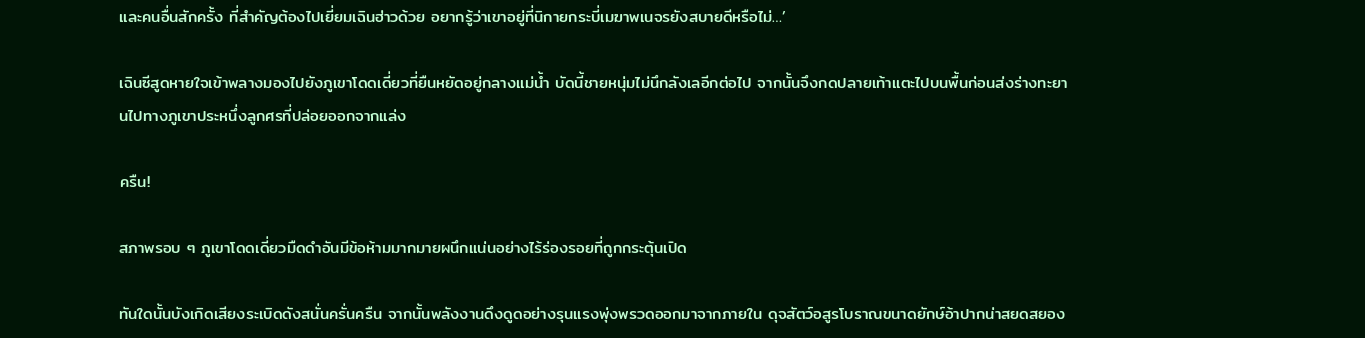และคนอื่นสักครั้ง ที่สำคัญต้องไปเยี่ยมเฉินฮ่าวด้วย อยากรู้ว่าเขาอยู่ที่นิกายกระบี่เมฆาพเนจรยังสบายดีหรือไม่…’

เฉินซีสูดหายใจเข้าพลางมองไปยังภูเขาโดดเดี่ยวที่ยืนหยัดอยู่กลางแม่น้ำ บัดนี้ชายหนุ่มไม่นึกลังเลอีกต่อไป จากนั้นจึงกดปลายเท้าแตะไปบนพื้นก่อนส่งร่างทะยานไปทางภูเขาประหนึ่งลูกศรที่ปล่อยออกจากแล่ง

ครืน!

สภาพรอบ ๆ ภูเขาโดดเดี่ยวมืดดำอันมีข้อห้ามมากมายผนึกแน่นอย่างไร้ร่องรอยที่ถูกกระตุ้นเปิด

ทันใดนั้นบังเกิดเสียงระเบิดดังสนั่นครั่นครืน จากนั้นพลังงานดึงดูดอย่างรุนแรงพุ่งพรวดออกมาจากภายใน ดุจสัตว์อสูรโบราณขนาดยักษ์อ้าปากน่าสยดสยอง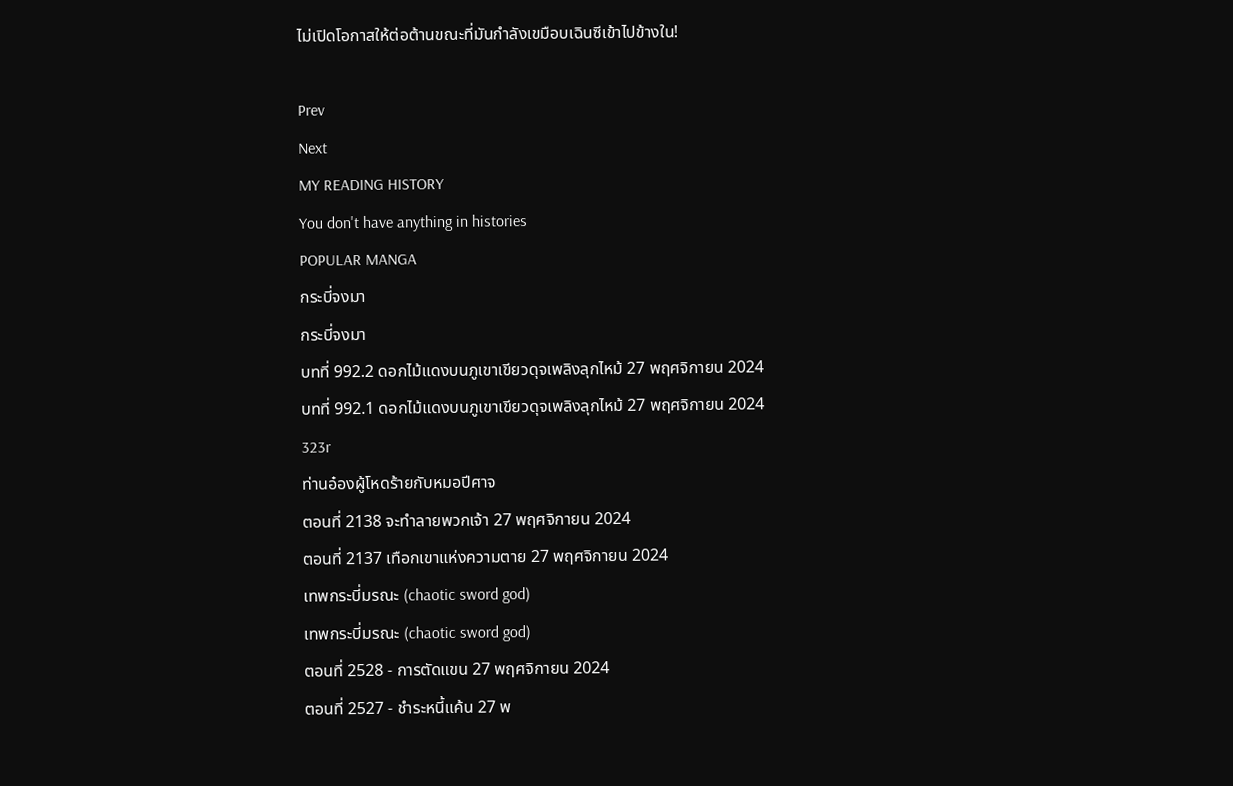ไม่เปิดโอกาสให้ต่อต้านขณะที่มันกำลังเขมือบเฉินซีเข้าไปข้างใน!

Prev
Next
MY READING HISTORY
You don't have anything in histories
POPULAR MANGA
กระบี่จงมา
กระบี่จงมา
บทที่ 992.2 ดอกไม้แดงบนภูเขาเขียวดุจเพลิงลุกไหม้ 27 พฤศจิกายน 2024
บทที่ 992.1 ดอกไม้แดงบนภูเขาเขียวดุจเพลิงลุกไหม้ 27 พฤศจิกายน 2024
323r
ท่านอ๋องผู้โหดร้ายกับหมอปีศาจ
ตอนที่ 2138 จะทำลายพวกเจ้า 27 พฤศจิกายน 2024
ตอนที่ 2137 เทือกเขาแห่งความตาย 27 พฤศจิกายน 2024
เทพกระบี่มรณะ (chaotic sword god)
เทพกระบี่มรณะ (chaotic sword god)
ตอนที่ 2528 - การตัดแขน 27 พฤศจิกายน 2024
ตอนที่ 2527 - ชำระหนี้แค้น 27 พ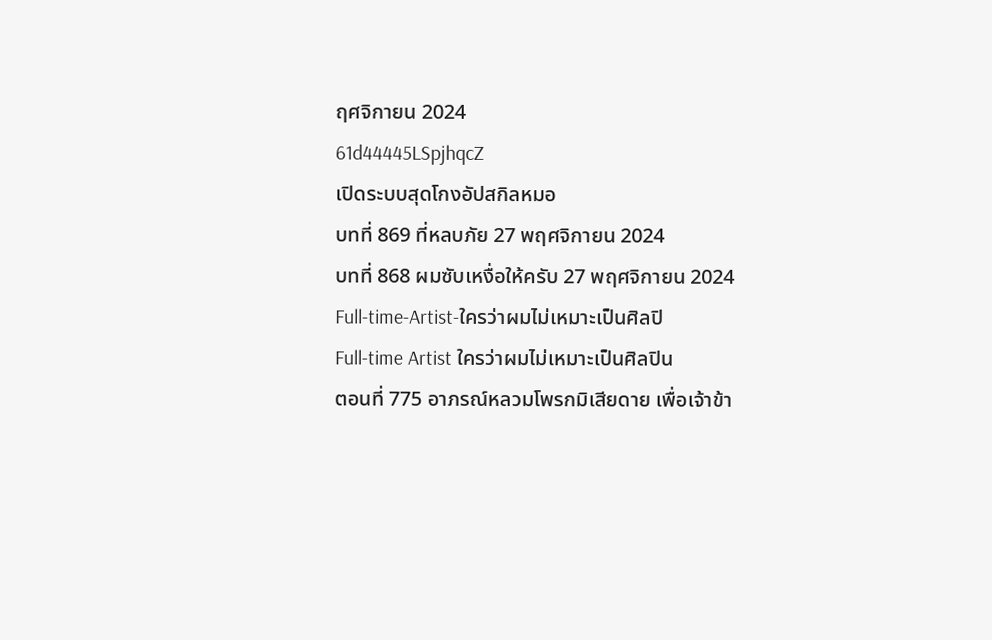ฤศจิกายน 2024
61d44445LSpjhqcZ
เปิดระบบสุดโกงอัปสกิลหมอ
บทที่ 869 ที่หลบภัย 27 พฤศจิกายน 2024
บทที่ 868 ผมซับเหงื่อให้ครับ 27 พฤศจิกายน 2024
Full-time-Artist-ใครว่าผมไม่เหมาะเป็นศิลปิ
Full-time Artist ใครว่าผมไม่เหมาะเป็นศิลปิน
ตอนที่ 775 อาภรณ์หลวมโพรกมิเสียดาย เพื่อเจ้าข้า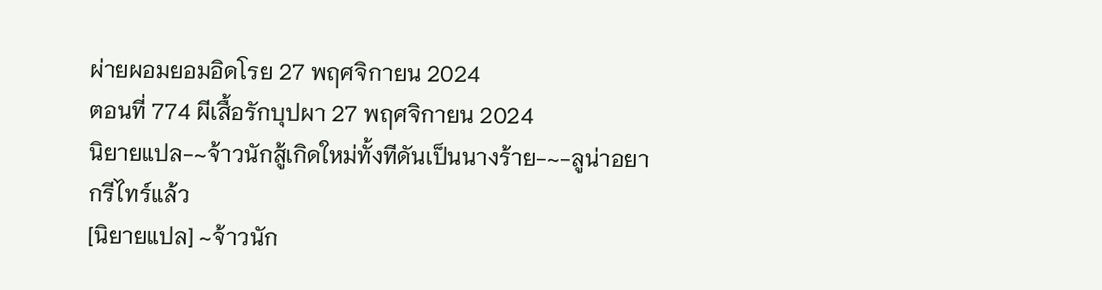ผ่ายผอมยอมอิดโรย 27 พฤศจิกายน 2024
ตอนที่ 774 ผีเสื้อรักบุปผา 27 พฤศจิกายน 2024
นิยายแปล-~จ้าวนักสู้เกิดใหม่ทั้งทีดันเป็นนางร้าย-~-ลูน่าอยากรีไทร์แล้ว
[นิยายแปล] ~จ้าวนัก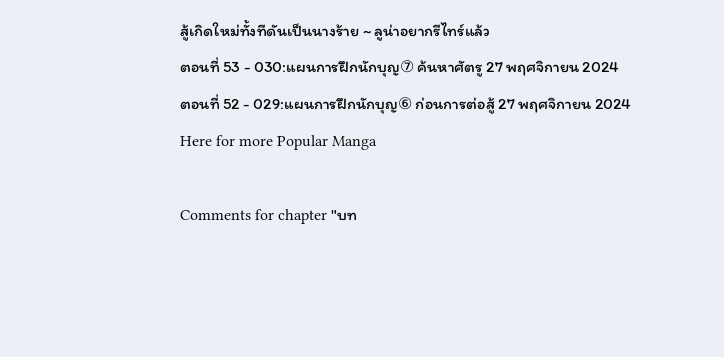สู้เกิดใหม่ทั้งทีดันเป็นนางร้าย ~ ลูน่าอยากรีไทร์แล้ว
ตอนที่ 53 - 030:แผนการฝึกนักบุญ⑦ ค้นหาศัตรู 27 พฤศจิกายน 2024
ตอนที่ 52 - 029:แผนการฝึกนักบุญ⑥ ก่อนการต่อสู้ 27 พฤศจิกายน 2024
Here for more Popular Manga

Comments for chapter "บท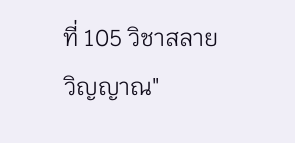ที่ 105 วิชาสลายวิญญาณ"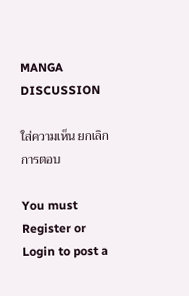MANGA DISCUSSION

ใส่ความเห็น ยกเลิกการตอบ

You must Register or Login to post a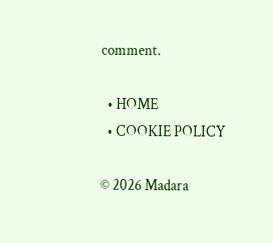comment.

  • HOME
  • COOKIE POLICY

© 2026 Madara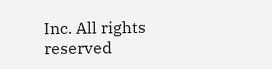Inc. All rights reserved